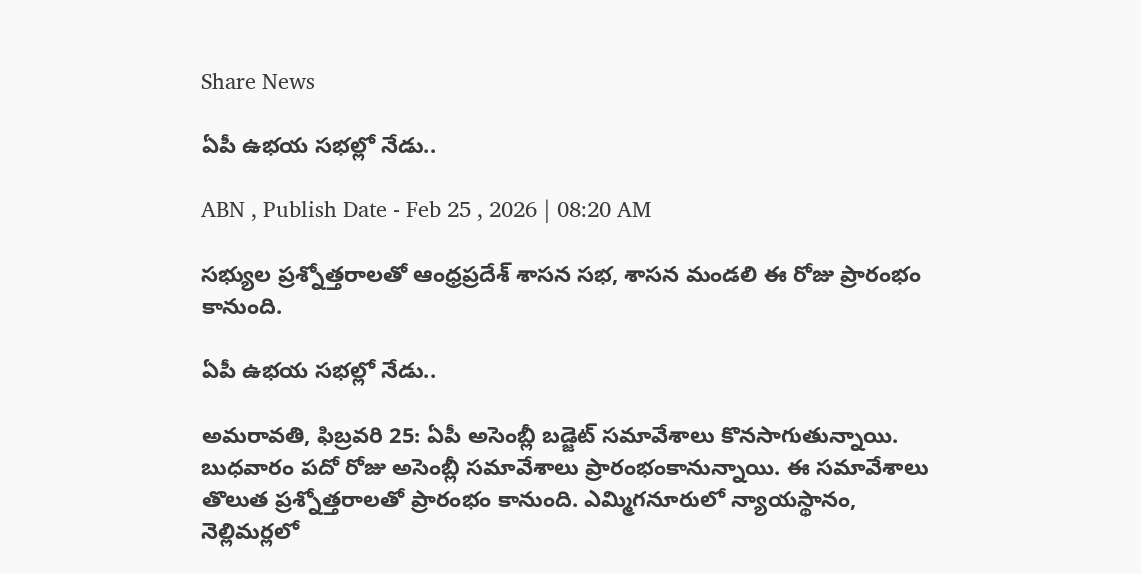Share News

ఏపీ ఉభయ సభల్లో నేడు..

ABN , Publish Date - Feb 25 , 2026 | 08:20 AM

సభ్యుల ప్రశ్నోత్తరాలతో ఆంధ్రప్రదేశ్ శాసన సభ, శాసన మండలి ఈ రోజు ప్రారంభం కానుంది.

ఏపీ ఉభయ సభల్లో నేడు..

అమరావతి, ఫిబ్రవరి 25: ఏపీ అసెంబ్లీ బడ్జెట్ సమావేశాలు కొనసాగుతున్నాయి. బుధవారం పదో రోజు అసెంబ్లీ సమావేశాలు ప్రారంభంకానున్నాయి. ఈ సమావేశాలు తొలుత ప్రశ్నోత్తరాలతో ప్రారంభం కానుంది. ఎమ్మిగనూరులో న్యాయస్థానం, నెల్లిమర్లలో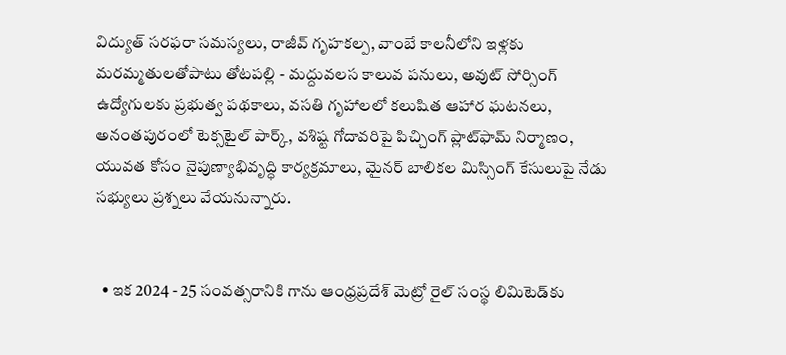విద్యుత్ సరఫరా సమస్యలు, రాజీవ్ గృహకల్ప, వాంబే కాలనీలోని ఇళ్లకు మరమ్మతులతోపాటు తోటపల్లి - మద్దువలస కాలువ పనులు, అవుట్ సోర్సింగ్ ఉద్యోగులకు ప్రభుత్వ పథకాలు, వసతి గృహాలలో కలుషిత ఆహార ఘటనలు, అనంతపురంలో టెక్సటైల్ పార్క్, వశిష్ట గోదావరిపై పిచ్చింగ్ ప్లాట్‌ఫామ్ నిర్మాణం, యువత కోసం నైపుణ్యాభివృద్ధి కార్యక్రమాలు, మైనర్ బాలికల మిస్సింగ్ కేసులుపై నేడు సభ్యులు ప్రశ్నలు వేయనున్నారు.


  • ఇక 2024 - 25 సంవత్సరానికి గాను ఆంధ్రప్రదేశ్ మెట్రో రైల్ సంస్థ లిమిటెడ్‌కు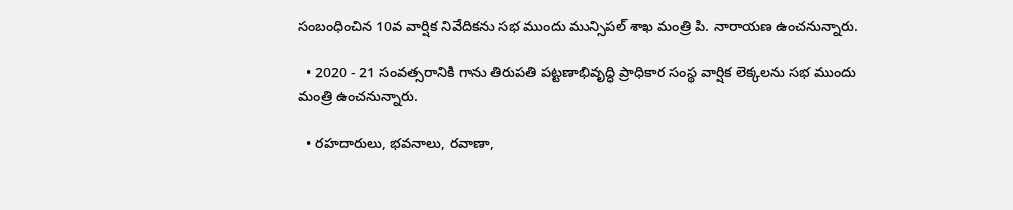సంబంధించిన 10వ వార్షిక నివేదికను సభ ముందు మున్సిపల్ శాఖ మంత్రి పి. నారాయణ ఉంచనున్నారు.

  • 2020 - 21 సంవత్సరానికి గాను తిరుపతి పట్టణాభివృద్ధి ప్రాధికార సంస్థ వార్షిక లెక్కలను సభ ముందు మంత్రి ఉంచనున్నారు.

  • రహదారులు, భవనాలు, రవాణా,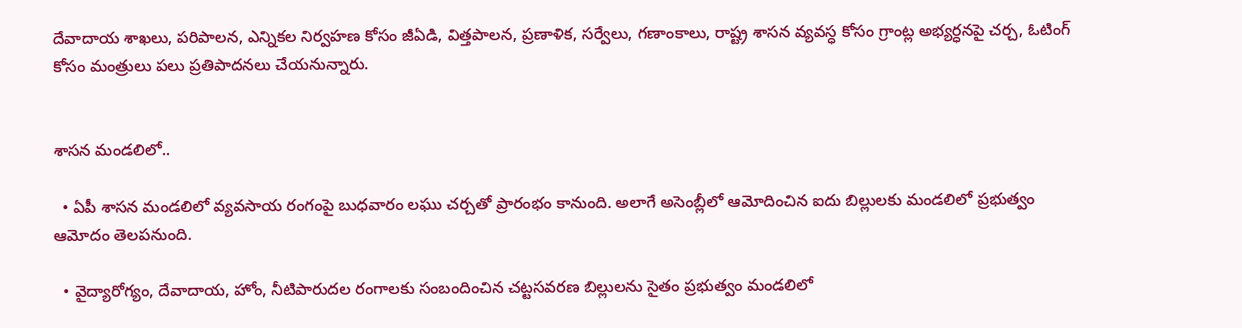దేవాదాయ శాఖలు, పరిపాలన, ఎన్నికల నిర్వహణ కోసం జీఏడి, విత్తపాలన, ప్రణాళిక, సర్వేలు, గణాంకాలు, రాష్ట్ర శాసన వ్యవస్ధ కోసం గ్రాంట్ల అభ్యర్ధనపై చర్చ, ఓటింగ్ కోసం మంత్రులు పలు ప్రతిపాదనలు చేయనున్నారు.


శాసన మండలిలో..

  • ఏపీ శాసన మండలిలో వ్యవసాయ రంగంపై బుధవారం లఘు చర్చ‌తో ప్రారంభం కానుంది. అలాగే అసెంబ్లీలో ఆమోదించిన ఐదు బిల్లులకు మండలిలో ప్రభుత్వం ఆమోదం తెలపనుంది.

  • వైద్యారోగ్యం, దేవాదాయ, హోం, నీటిపారుదల రంగాలకు సంబందించిన చట్టసవరణ బిల్లులను సైతం ప్రభుత్వం మండలిలో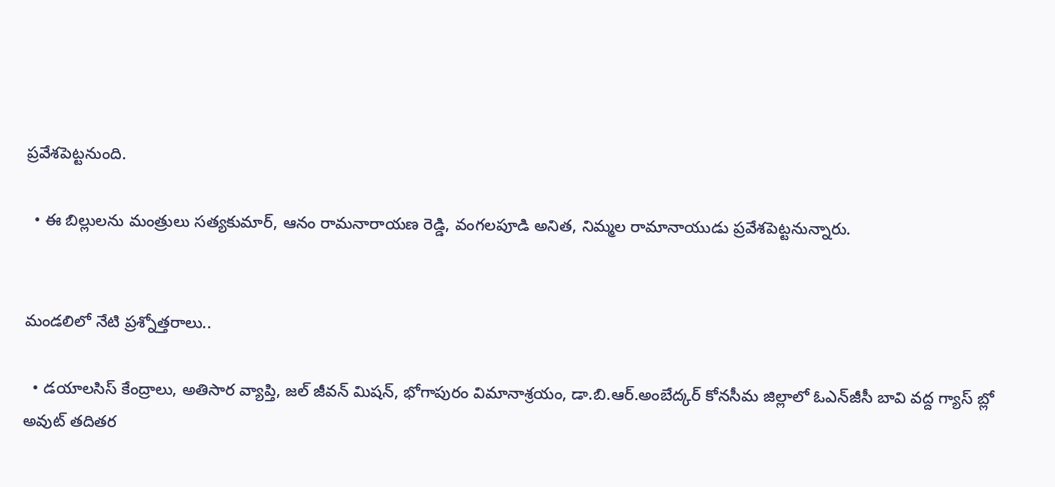ప్రవేశపెట్టనుంది.

  • ఈ బిల్లులను మంత్రులు సత్యకుమార్, ఆనం రామనారాయణ రెడ్డి, వంగలపూడి అనిత, నిమ్మల రామానాయుడు ప్రవేశపెట్టనున్నారు.


మండలిలో నేటి ప్రశ్నోత్తరాలు..

  • డయాలసిస్ కేంద్రాలు, అతిసార వ్యాప్తి, జల్ జీవన్ మిషన్, భోగాపురం విమానాశ్రయం, డా.బి.ఆర్.అంబేద్కర్ కోనసీమ జిల్లాలో ఓఎన్‌జీసీ బావి వద్ద గ్యాస్ బ్లో అవుట్ తదితర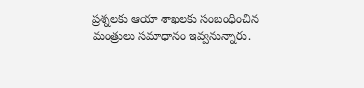ప్రశ్నలకు ఆయా శాఖలకు సంబంధించిన మంత్రులు సమాధానం ఇవ్వనున్నారు.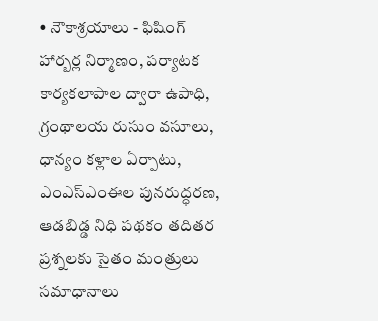• నౌకాశ్రయాలు - ఫిషింగ్ హార్బర్ల నిర్మాణం, పర్యాటక కార్యకలాపాల ద్వారా ఉపాధి, గ్రంథాలయ రుసుం వసూలు, ధాన్యం కళ్లాల ఏర్పాటు, ఎంఎస్ఎంఈల పునరుద్ధరణ, ఆడబిడ్డ నిధి పథకం తదితర ప్రశ్నలకు సైతం మంత్రులు సమాధానాలు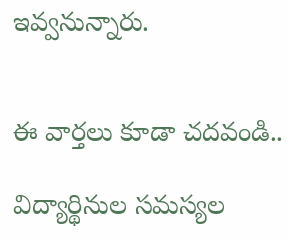ఇవ్వనున్నారు.


ఈ వార్తలు కూడా చదవండి..

విద్యార్థినుల సమస్యల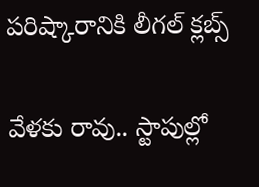పరిష్కారానికి లీగల్‌ క్లబ్స్‌

వేళకు రావు.. స్టాపుల్లో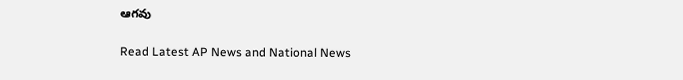ఆగవు

Read Latest AP News and National News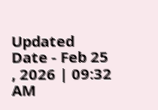Updated Date - Feb 25 , 2026 | 09:32 AM